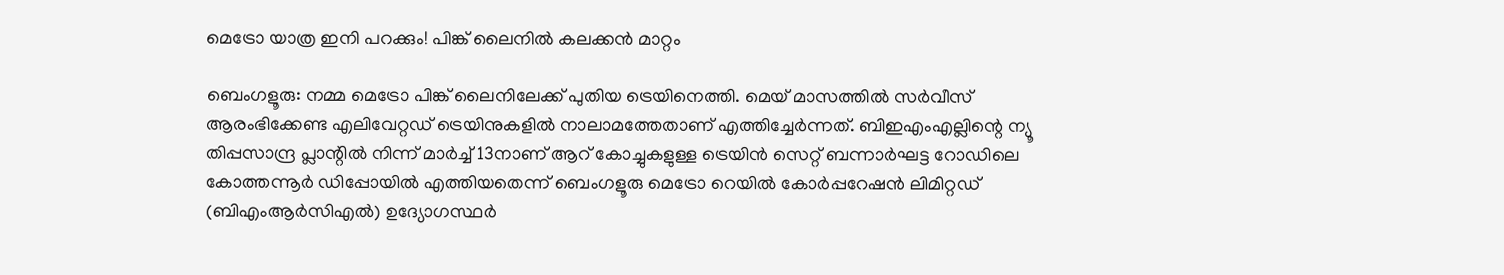മെട്രോ യാത്ര ഇനി പറക്കും! പിങ്ക് ലൈനിൽ കലക്കൻ മാറ്റം

ബെംഗളൂരു: നമ്മ മെട്രോ പിങ്ക് ലൈനിലേക്ക് പുതിയ ട്രെയിനെത്തി. മെയ് മാസത്തില്‍ സര്‍വീസ് ആരംഭിക്കേണ്ട എലിവേറ്റഡ് ട്രെയിനുകളില്‍ നാലാമത്തേതാണ് എത്തിച്ചേര്‍ന്നത്. ബിഇഎംഎല്ലിന്റെ ന്യൂ തിപ്പസാന്ദ്ര പ്ലാന്റില്‍ നിന്ന് മാര്‍ച്ച് 13നാണ് ആറ് കോച്ചുകളുള്ള ട്രെയിന്‍ സെറ്റ് ബന്നാര്‍ഘട്ട റോഡിലെ കോത്തന്നൂര്‍ ഡിപ്പോയില്‍ എത്തിയതെന്ന് ബെംഗളൂരു മെട്രോ റെയില്‍ കോര്‍പ്പറേഷന്‍ ലിമിറ്റഡ് (ബിഎംആര്‍സിഎല്‍) ഉദ്യോഗസ്ഥര്‍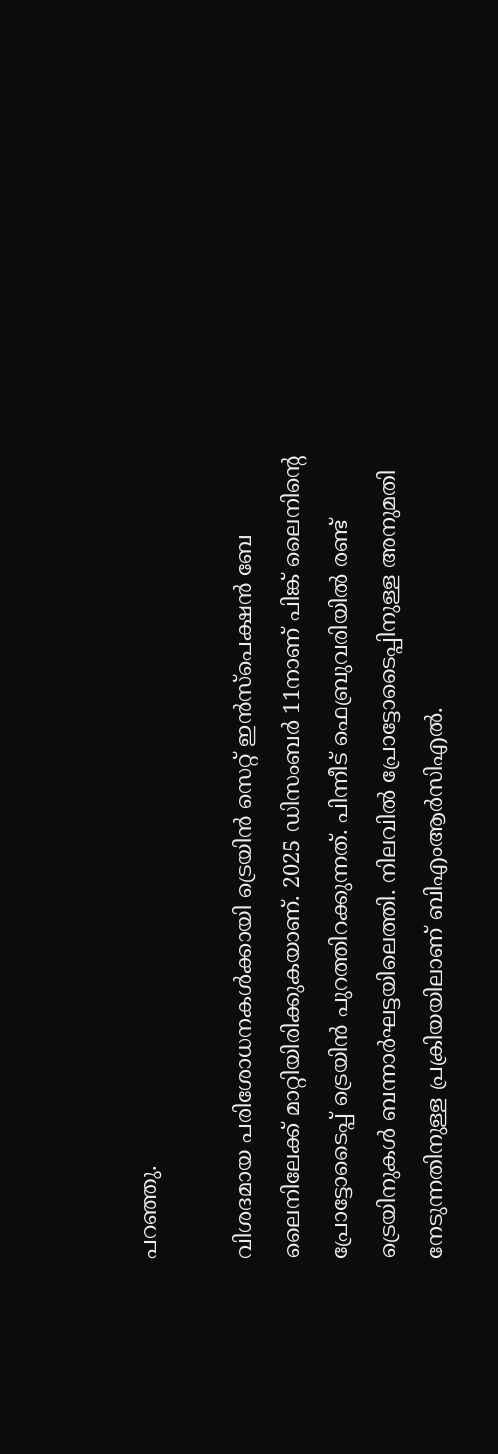പറഞ്ഞു.

വിശദമായ പരിശോധനകള്‍ക്കായി ട്രെയിന്‍ സെറ്റ് ഇന്‍സ്‌പെക്ഷന്‍ ബേ ലൈനിലേക്ക് മാറ്റിയിരിക്കുകയാണ്. 2025 ഡിസംബര്‍ 11നാണ് പിങ്ക് ലൈനിന്റെ പ്രോട്ടോടൈപ്പ് ട്രെയിന്‍ പുറത്തിറക്കുന്നത്. പിന്നീട് ഫെബ്രുവരിയില്‍ രണ്ട് ട്രെയിനുകള്‍ ബന്നാര്‍ഘട്ടയിലെത്തി. നിലവില്‍ പ്രോട്ടോടൈപ്പിനുള്ള അനുമതി നേടുന്നതിനുള്ള പ്രക്രിയയിലാണ് ബിഎംആര്‍സിഎല്‍.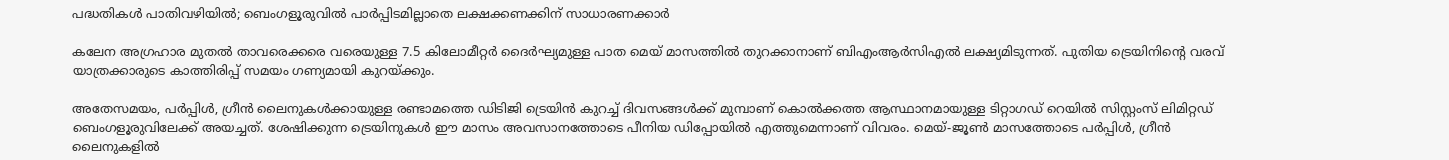പദ്ധതികൾ പാതിവഴിയിൽ; ബെംഗളൂരുവിൽ പാർപ്പിടമില്ലാതെ ലക്ഷക്കണക്കിന് സാധാരണക്കാർ

കലേന അഗ്രഹാര മുതല്‍ താവരെക്കരെ വരെയുള്ള 7.5 കിലോമീറ്റര്‍ ദൈര്‍ഘ്യമുള്ള പാത മെയ് മാസത്തില്‍ തുറക്കാനാണ് ബിഎംആര്‍സിഎല്‍ ലക്ഷ്യമിടുന്നത്. പുതിയ ട്രെയിനിന്റെ വരവ് യാത്രക്കാരുടെ കാത്തിരിപ്പ് സമയം ഗണ്യമായി കുറയ്ക്കും.

അതേസമയം, പര്‍പ്പിള്‍, ഗ്രീന്‍ ലൈനുകള്‍ക്കായുള്ള രണ്ടാമത്തെ ഡിടിജി ട്രെയിന്‍ കുറച്ച് ദിവസങ്ങള്‍ക്ക് മുമ്പാണ് കൊല്‍ക്കത്ത ആസ്ഥാനമായുള്ള ടിറ്റാഗഡ് റെയില്‍ സിസ്റ്റംസ് ലിമിറ്റഡ് ബെംഗളൂരുവിലേക്ക് അയച്ചത്. ശേഷിക്കുന്ന ട്രെയിനുകള്‍ ഈ മാസം അവസാനത്തോടെ പീനിയ ഡിപ്പോയില്‍ എത്തുമെന്നാണ് വിവരം. മെയ്-ജൂണ്‍ മാസത്തോടെ പര്‍പ്പിള്‍, ഗ്രീന്‍ ലൈനുകളില്‍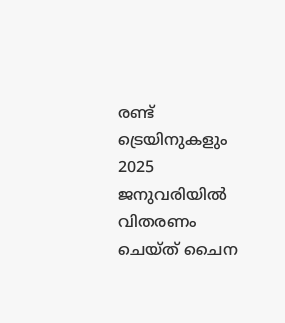രണ്ട് ട്രെയിനുകളും 2025 ജനുവരിയില്‍ വിതരണം ചെയ്ത് ചൈന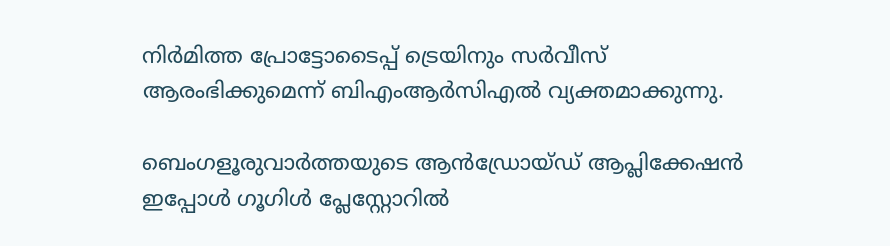നിര്‍മിത്ത പ്രോട്ടോടൈപ്പ് ട്രെയിനും സര്‍വീസ് ആരംഭിക്കുമെന്ന് ബിഎംആര്‍സിഎല്‍ വ്യക്തമാക്കുന്നു.

ബെംഗളൂരുവാർത്തയുടെ ആൻഡ്രോയ്ഡ് ആപ്ലിക്കേഷൻ ഇപ്പോൾ ഗൂഗിൾ പ്ലേസ്റ്റോറിൽ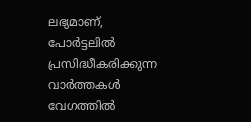ലഭ്യമാണ്, പോർട്ടലിൽ പ്രസിദ്ധീകരിക്കുന്ന വാർത്തകൾ വേഗത്തിൽ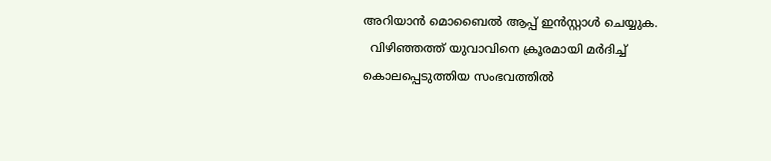അറിയാൻ മൊബൈൽ ആപ്പ് ഇൻസ്റ്റാൾ ചെയ്യുക.
  വിഴിഞ്ഞത്ത് യുവാവിനെ ക്രൂരമായി മർദിച്ച് കൊലപ്പെടുത്തിയ സംഭവത്തിൽ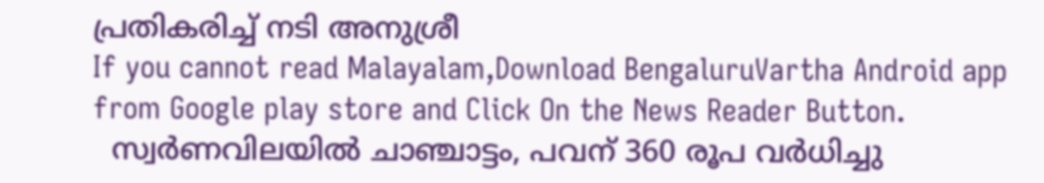പ്രതികരിച്ച് നടി അനുശ്രീ
If you cannot read Malayalam,Download BengaluruVartha Android app from Google play store and Click On the News Reader Button.
  സ്വര്‍ണവിലയില്‍ ചാഞ്ചാട്ടം, പവന് 360 രൂപ വര്‍ധിച്ചു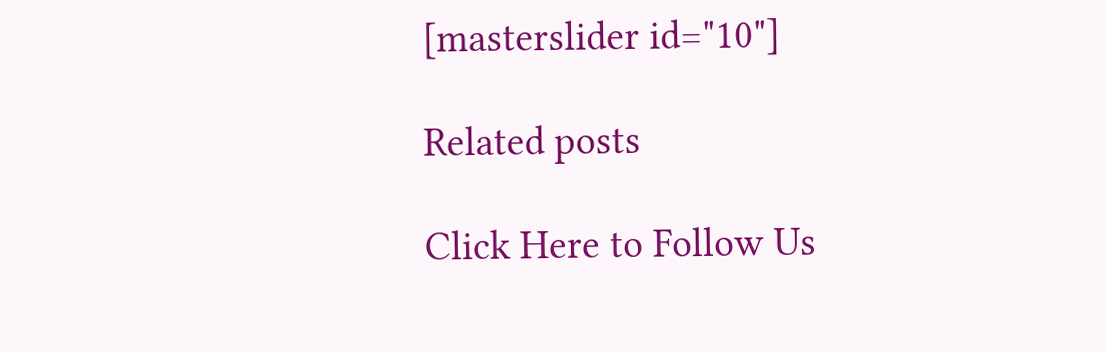[masterslider id="10"]

Related posts

Click Here to Follow Us